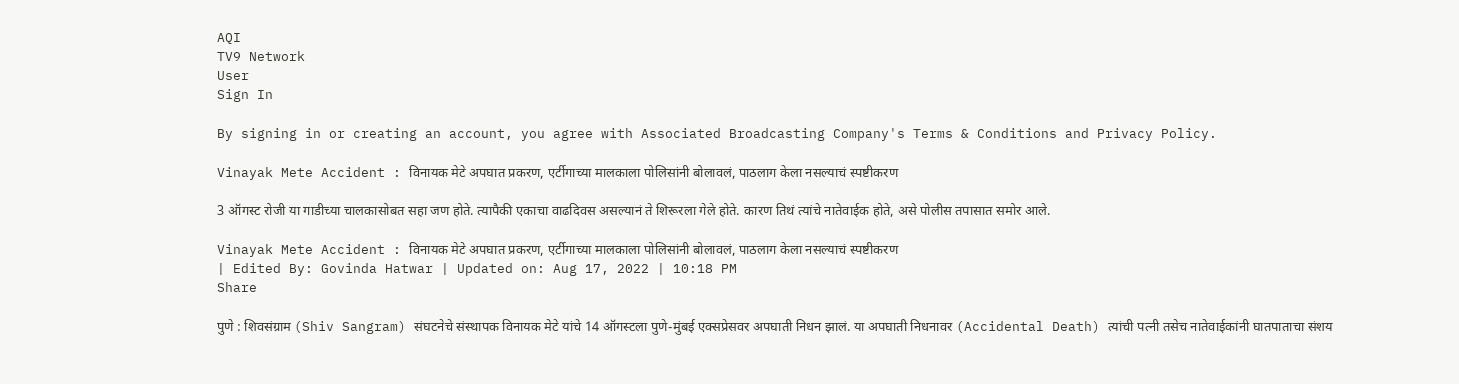AQI
TV9 Network
User
Sign In

By signing in or creating an account, you agree with Associated Broadcasting Company's Terms & Conditions and Privacy Policy.

Vinayak Mete Accident : विनायक मेटे अपघात प्रकरण, एर्टीगाच्या मालकाला पोलिसांनी बोलावलं, पाठलाग केला नसल्याचं स्पष्टीकरण

3 ऑगस्ट रोजी या गाडीच्या चालकासोबत सहा जण होते. त्यापैकी एकाचा वाढदिवस असल्यानं ते शिरूरला गेले होते. कारण तिथं त्यांचे नातेवाईक होते, असे पोलीस तपासात समोर आले.

Vinayak Mete Accident : विनायक मेटे अपघात प्रकरण, एर्टीगाच्या मालकाला पोलिसांनी बोलावलं, पाठलाग केला नसल्याचं स्पष्टीकरण
| Edited By: Govinda Hatwar | Updated on: Aug 17, 2022 | 10:18 PM
Share

पुणे : शिवसंग्राम (Shiv Sangram) संघटनेचे संस्थापक विनायक मेटे यांचे 14 ऑगस्टला पुणे-मुंबई एक्सप्रेसवर अपघाती निधन झालं. या अपघाती निधनावर (Accidental Death) त्यांची पत्नी तसेच नातेवाईकांनी घातपाताचा संशय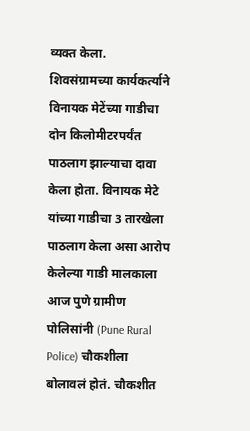व्यक्त केला. शिवसंग्रामच्या कार्यकर्त्याने विनायक मेटेंच्या गाडीचा दोन किलोमीटरपर्यंत पाठलाग झाल्याचा दावा केला होता. विनायक मेटे यांच्या गाडीचा 3 तारखेला पाठलाग केला असा आरोप केलेल्या गाडी मालकाला आज पुणे ग्रामीण पोलिसांनी (Pune Rural Police) चौकशीला बोलावलं होतं. चौकशीत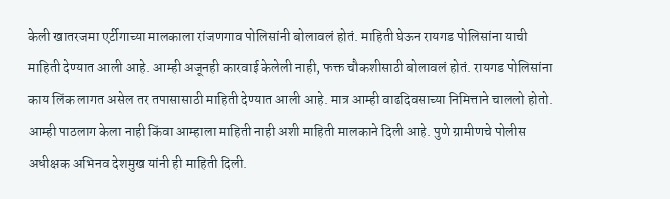केली खातरजमा एर्टीगाच्या मालकाला रांजणगाव पोलिसांनी बोलावलं होतं. माहिती घेऊन रायगड पोलिसांना याची माहिती देण्यात आली आहे. आम्ही अजूनही कारवाई केलेली नाही, फक्त चौकशीसाठी बोलावलं होतं. रायगड पोलिसांना काय लिंक लागत असेल तर तपासासाठी माहिती देण्यात आली आहे. मात्र आम्ही वाढदिवसाच्या निमित्ताने चाललो होतो. आम्ही पाठलाग केला नाही किंवा आम्हाला माहिती नाही अशी माहिती मालकाने दिली आहे. पुणे ग्रामीणचे पोलीस अधीक्षक अभिनव देशमुख यांनी ही माहिती दिली.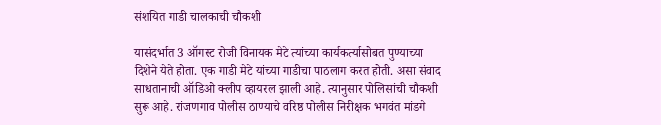संशयित गाडी चालकाची चौकशी

यासंदर्भात 3 ऑगस्ट रोजी विनायक मेटे त्यांच्या कार्यकर्त्यासोबत पुण्याच्या दिशेने येते होता. एक गाडी मेटे यांच्या गाडीचा पाठलाग करत होती. असा संवाद साधतानाची ऑडिओ क्लीप व्हायरल झाली आहे. त्यानुसार पोलिसांची चौकशी सुरू आहे. रांजणगाव पोलीस ठाण्याचे वरिष्ठ पोलीस निरीक्षक भगवंत मांडगे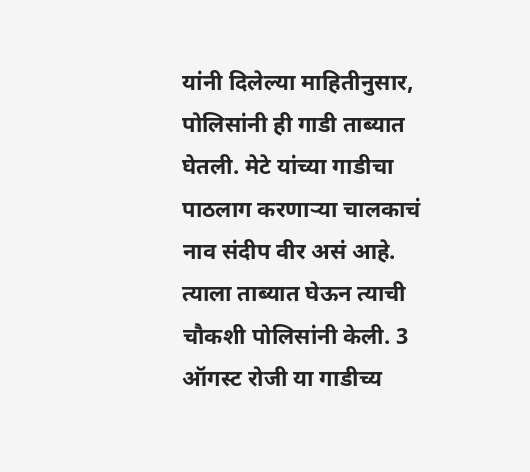यांनी दिलेल्या माहितीनुसार, पोलिसांनी ही गाडी ताब्यात घेतली. मेटे यांच्या गाडीचा पाठलाग करणाऱ्या चालकाचं नाव संदीप वीर असं आहे. त्याला ताब्यात घेऊन त्याची चौकशी पोलिसांनी केली. 3 ऑगस्ट रोजी या गाडीच्य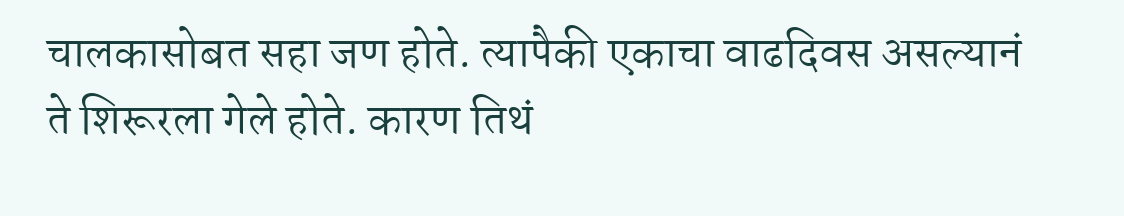चालकासोबत सहा जण होते. त्यापैकी एकाचा वाढदिवस असल्यानं ते शिरूरला गेले होते. कारण तिथं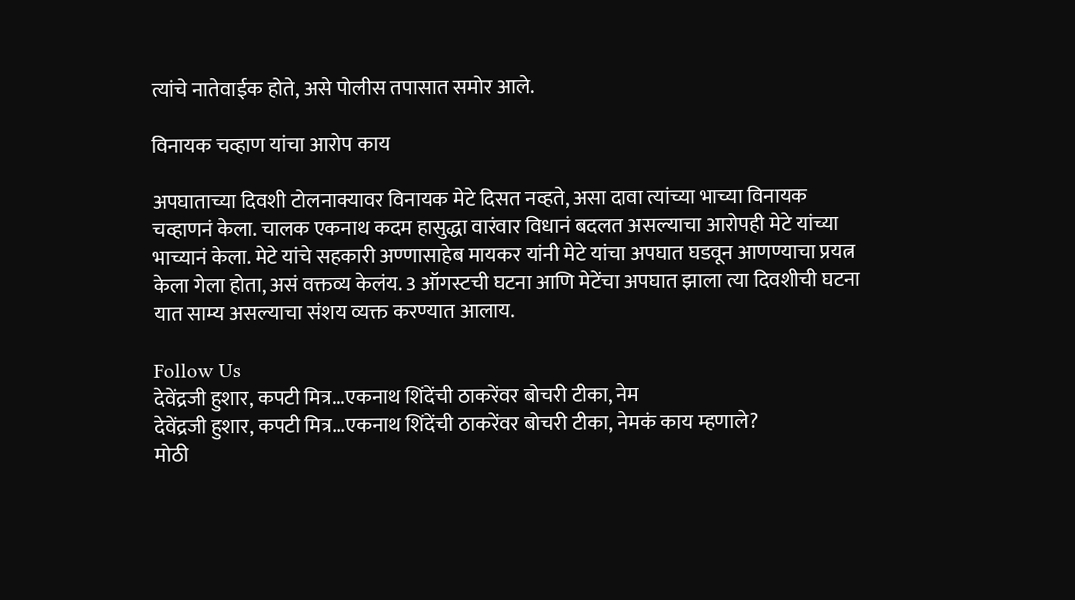त्यांचे नातेवाईक होते, असे पोलीस तपासात समोर आले.

विनायक चव्हाण यांचा आरोप काय

अपघाताच्या दिवशी टोलनाक्यावर विनायक मेटे दिसत नव्हते, असा दावा त्यांच्या भाच्या विनायक चव्हाणनं केला. चालक एकनाथ कदम हासुद्धा वारंवार विधानं बदलत असल्याचा आरोपही मेटे यांच्या भाच्यानं केला. मेटे यांचे सहकारी अण्णासाहेब मायकर यांनी मेटे यांचा अपघात घडवून आणण्याचा प्रयत्न केला गेला होता, असं वक्तव्य केलंय. 3 ऑगस्टची घटना आणि मेटेंचा अपघात झाला त्या दिवशीची घटना यात साम्य असल्याचा संशय व्यक्त करण्यात आलाय.

Follow Us
देवेंद्रजी हुशार, कपटी मित्र...एकनाथ शिंदेंची ठाकरेंवर बोचरी टीका, नेम
देवेंद्रजी हुशार, कपटी मित्र...एकनाथ शिंदेंची ठाकरेंवर बोचरी टीका, नेमकं काय म्हणाले?
मोठी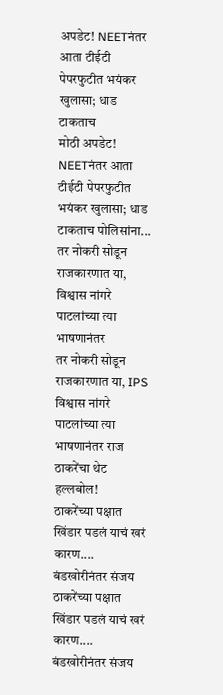अपडेट! NEETनंतर आता टीईटी पेपरफुटीत भयंकर खुलासा; धाड टाकताच
मोठी अपडेट! NEETनंतर आता टीईटी पेपरफुटीत भयंकर खुलासा; धाड टाकताच पोलिसांना...
तर नोकरी सोडून राजकारणात या, विश्वास नांगरे पाटलांच्या त्या भाषणानंतर
तर नोकरी सोडून राजकारणात या, IPS विश्वास नांगरे पाटलांच्या त्या भाषणानंतर राज ठाकरेंचा थेट हल्लबोल!
ठाकरेंच्या पक्षात खिंडार पडलं याचं खरं कारण.... बंडखोरीनंतर संजय
ठाकरेंच्या पक्षात खिंडार पडलं याचं खरं कारण.... बंडखोरीनंतर संजय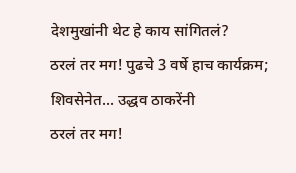देशमुखांनी थेट हे काय सांगितलं?
ठरलं तर मग! पुढचे 3 वर्षे हाच कार्यक्रम; शिवसेनेत... उद्धव ठाकरेंनी
ठरलं तर मग!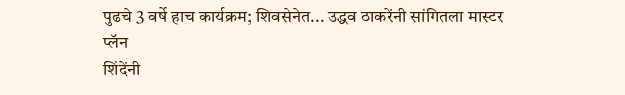पुढचे 3 वर्षे हाच कार्यक्रम; शिवसेनेत... उद्धव ठाकरेंनी सांगितला मास्टर प्लॅन
शिंदेंनी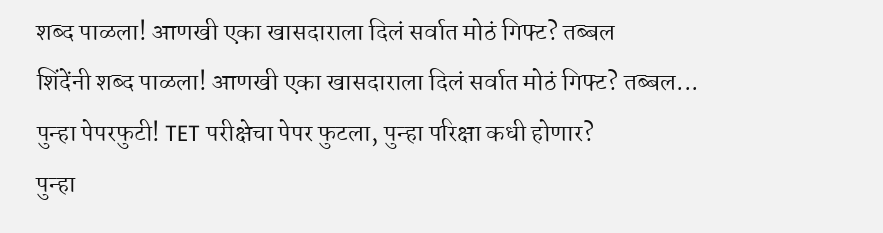शब्द पाळला! आणखी एका खासदाराला दिलं सर्वात मोठं गिफ्ट? तब्बल
शिंदेंनी शब्द पाळला! आणखी एका खासदाराला दिलं सर्वात मोठं गिफ्ट? तब्बल...
पुन्हा पेपरफुटी! TET परीक्षेचा पेपर फुटला, पुन्हा परिक्षा कधी होणार?
पुन्हा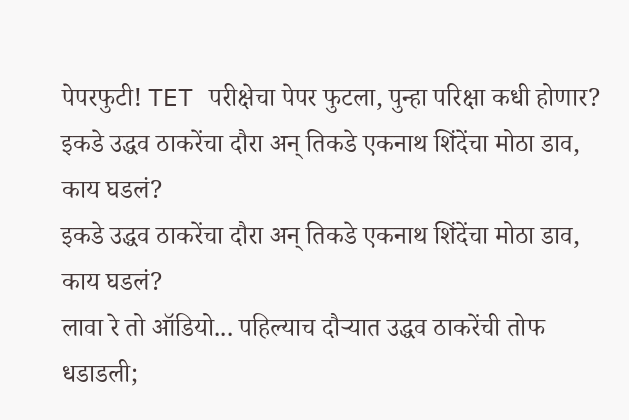पेपरफुटी! TET परीक्षेचा पेपर फुटला, पुन्हा परिक्षा कधी होणार?
इकडे उद्धव ठाकरेंचा दौरा अन् तिकडे एकनाथ शिंदेंचा मोठा डाव, काय घडलं?
इकडे उद्धव ठाकरेंचा दौरा अन् तिकडे एकनाथ शिंदेंचा मोठा डाव, काय घडलं?
लावा रे तो ऑडियो... पहिल्याच दौऱ्यात उद्धव ठाकरेंची तोफ धडाडली;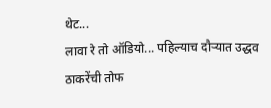थेट...
लावा रे तो ऑडियो... पहिल्याच दौऱ्यात उद्धव ठाकरेंची तोफ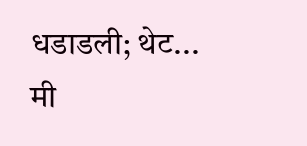धडाडली; थेट...
मी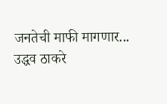जनतेची माफी मागणार... उद्धव ठाकरे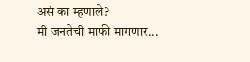असं का म्हणाले?
मी जनतेची माफी मागणार...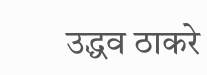उद्धव ठाकरे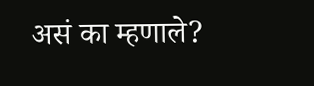असं का म्हणाले?